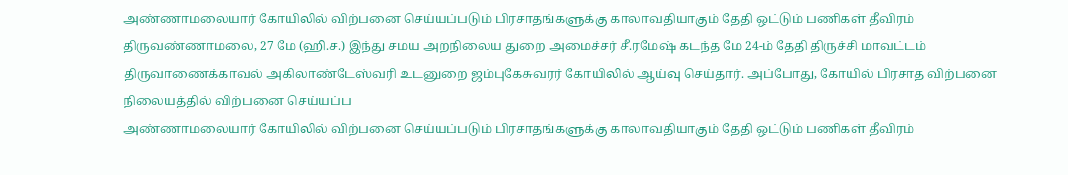அண்ணாமலையார் கோயிலில் விற்பனை செய்யப்படும் பிரசாதங்களுக்கு காலாவதியாகும் தேதி ஒட்டும் பணிகள் தீவிரம்
திருவண்ணாமலை, 27 மே (ஹி.ச.) இந்து சமய அறநிலைய துறை அமைச்சர் சீ.ரமேஷ் கடந்த மே 24-ம் தேதி திருச்சி மாவட்டம் திருவாணைக்காவல் அகிலாண்டேஸ்வரி உடனுறை ஜம்புகேசுவரர் கோயிலில் ஆய்வு செய்தார். அப்போது, கோயில் பிரசாத விற்பனை நிலையத்தில் விற்பனை செய்யப்ப
அண்ணாமலையார் கோயிலில் விற்பனை செய்யப்படும் பிரசாதங்களுக்கு காலாவதியாகும் தேதி ஒட்டும் பணிகள் தீவிரம்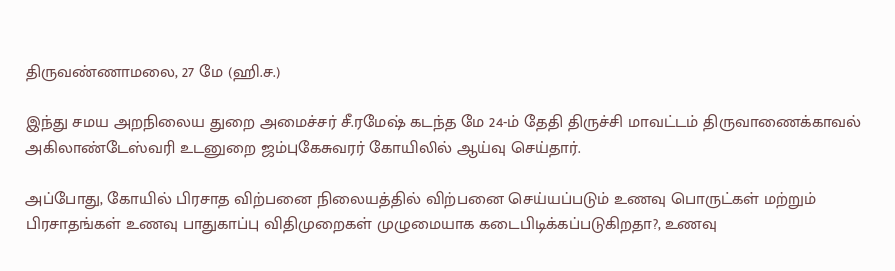திருவண்ணாமலை, 27 மே (ஹி.ச.)

இந்து சமய அறநிலைய துறை அமைச்சர் சீ.ரமேஷ் கடந்த மே 24-ம் தேதி திருச்சி மாவட்டம் திருவாணைக்காவல் அகிலாண்டேஸ்வரி உடனுறை ஜம்புகேசுவரர் கோயிலில் ஆய்வு செய்தார்.

அப்போது, கோயில் பிரசாத விற்பனை நிலையத்தில் விற்பனை செய்யப்படும் உணவு பொருட்கள் மற்றும் பிரசாதங்கள் உணவு பாதுகாப்பு விதிமுறைகள் முழுமையாக கடைபிடிக்கப்படுகிறதா?, உணவு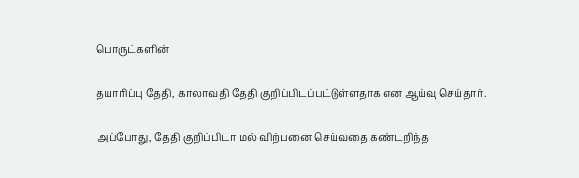பொருட்களின்

தயாரிப்பு தேதி, காலாவதி தேதி குறிப்பிடப்பட்டுள்ளதாக என ஆய்வு செய்தார்.

அப்போது, தேதி குறிப்பிடா மல் விற்பனை செய்வதை கண்டறிந்த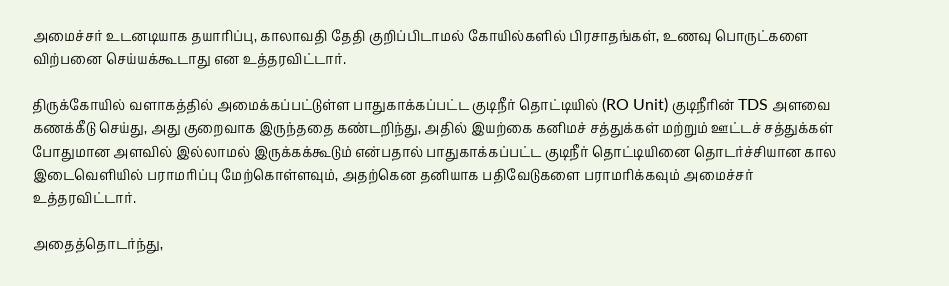அமைச்சர் உடனடியாக தயாரிப்பு, காலாவதி தேதி குறிப்பிடாமல் கோயில்களில் பிரசாதங்கள், உணவு பொருட்களை விற்பனை செய்யக்கூடாது என உத்தரவிட்டார்.

திருக்கோயில் வளாகத்தில் அமைக்கப்பட்டுள்ள பாதுகாக்கப்பட்ட குடிநீர் தொட்டியில் (RO Unit) குடிநீரின் TDS அளவை கணக்கீடு செய்து, அது குறைவாக இருந்ததை கண்டறிந்து, அதில் இயற்கை கனிமச் சத்துக்கள் மற்றும் ஊட்டச் சத்துக்கள் போதுமான அளவில் இல்லாமல் இருக்கக்கூடும் என்பதால் பாதுகாக்கப்பட்ட குடிநீர் தொட்டியினை தொடர்ச்சியான கால இடைவெளியில் பராமரிப்பு மேற்கொள்ளவும், அதற்கென தனியாக பதிவேடுகளை பராமரிக்கவும் அமைச்சர் உத்தரவிட்டார்.

அதைத்தொடர்ந்து,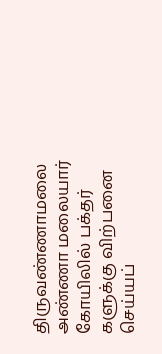திருவண்ணாமலை அண்ணா மலையார் கோயிலில் பக்தர் களுக்கு விற்பனை செய்யப்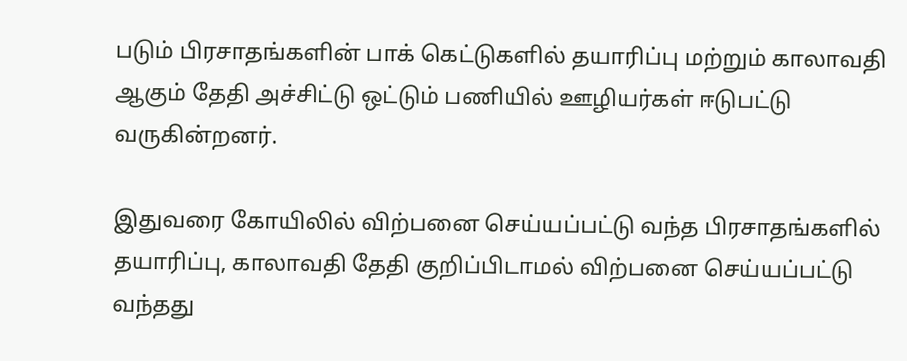படும் பிரசாதங்களின் பாக் கெட்டுகளில் தயாரிப்பு மற்றும் காலாவதி ஆகும் தேதி அச்சிட்டு ஒட்டும் பணியில் ஊழியர்கள் ஈடுபட்டு வருகின்றனர்.

இதுவரை கோயிலில் விற்பனை செய்யப்பட்டு வந்த பிரசாதங்களில் தயாரிப்பு, காலாவதி தேதி குறிப்பிடாமல் விற்பனை செய்யப்பட்டு வந்தது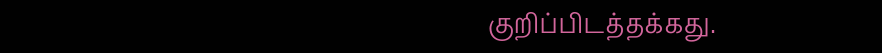குறிப்பிடத்தக்கது.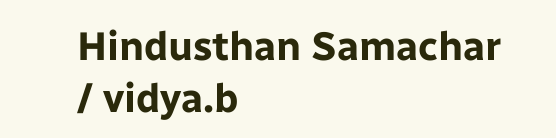Hindusthan Samachar / vidya.b